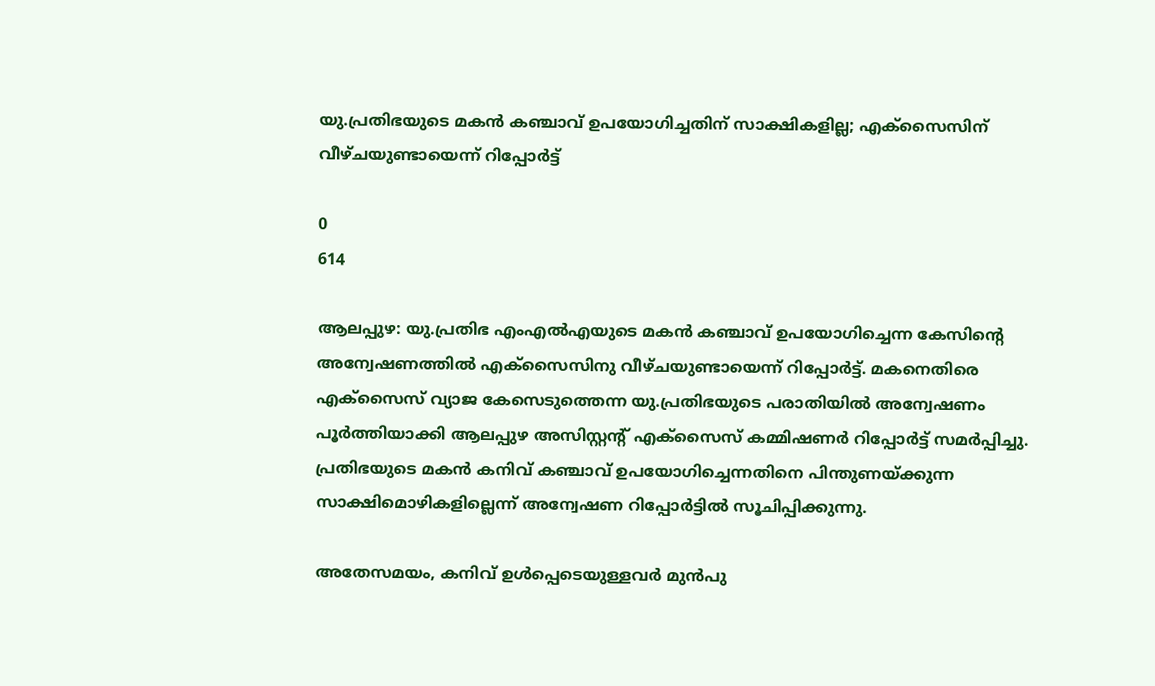യു.പ്രതിഭയുടെ മകൻ കഞ്ചാവ് ഉപയോഗിച്ചതിന് സാക്ഷികളില്ല; എക്സൈസിന് വീഴ്ചയുണ്ടായെന്ന് റിപ്പോർട്ട്

0
614

ആലപ്പുഴ: യു.പ്രതിഭ എംഎൽഎയുടെ മകൻ കഞ്ചാവ് ഉപയോഗിച്ചെന്ന കേസിന്റെ അന്വേഷണത്തിൽ എക്‌സൈസിനു വീഴ്ചയുണ്ടായെന്ന് റിപ്പോർട്ട്. മകനെതിരെ എക്സൈസ് വ്യാജ കേസെടുത്തെന്ന യു.പ്രതിഭയുടെ പരാതിയിൽ അന്വേഷണം പൂർത്തിയാക്കി ആലപ്പുഴ അസിസ്റ്റന്റ് എക്സൈസ് കമ്മിഷണർ റിപ്പോർട്ട് സമർപ്പിച്ചു. പ്രതിഭയുടെ മകൻ കനിവ് കഞ്ചാവ് ഉപയോഗിച്ചെന്നതിനെ പിന്തുണയ്ക്കുന്ന സാക്ഷിമൊഴികളില്ലെന്ന് അന്വേഷണ റിപ്പോർട്ടിൽ സൂചിപ്പിക്കുന്നു.

അതേസമയം, കനിവ് ഉൾപ്പെടെയുള്ളവർ മുൻപു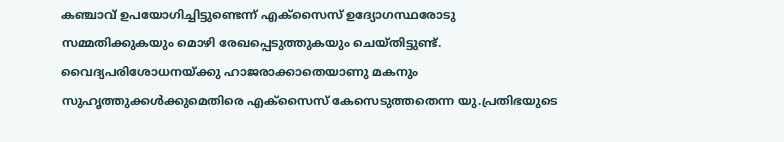കഞ്ചാവ് ഉപയോഗിച്ചിട്ടുണ്ടെന്ന് എക്സൈസ് ഉദ്യോഗസ്ഥരോടു സമ്മതിക്കുകയും മൊഴി രേഖപ്പെടുത്തുകയും ചെയ്തിട്ടുണ്ട്. വൈദ്യപരിശോധനയ്ക്കു ഹാജരാക്കാതെയാണു മകനും സുഹൃത്തുക്കൾക്കുമെതിരെ എക്സൈസ് കേസെടുത്തതെന്ന യു.പ്രതിഭയുടെ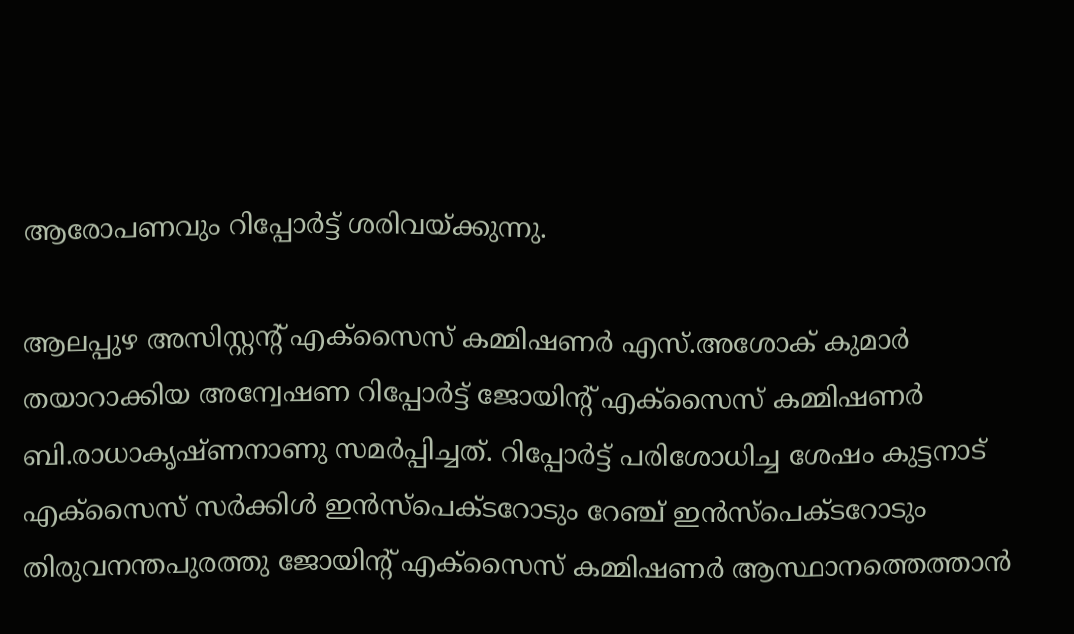ആരോപണവും റിപ്പോർട്ട് ശരിവയ്ക്കുന്നു.

ആലപ്പുഴ അസിസ്റ്റന്റ് എക്സൈസ് കമ്മിഷണർ എസ്.അശോക് കുമാർ തയാറാക്കിയ അന്വേഷണ റിപ്പോർട്ട് ജോയിന്റ് എക്സൈസ് കമ്മിഷണർ ബി.രാധാകൃഷ്ണനാണു സമർപ്പിച്ചത്. റിപ്പോർട്ട് പരിശോധിച്ച ശേഷം കുട്ടനാട് എക്സൈസ് സർക്കിൾ ഇൻസ്പെക്ടറോടും റേഞ്ച് ഇൻസ്പെക്ടറോടും തിരുവനന്തപുരത്തു ജോയിന്റ് എക്സൈസ് കമ്മിഷണർ ആസ്ഥാനത്തെത്താൻ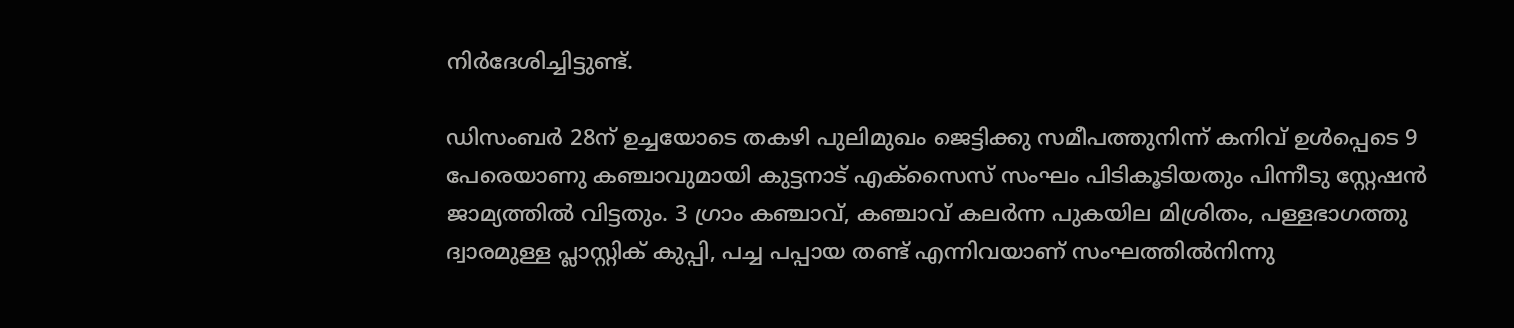നിർദേശിച്ചിട്ടുണ്ട്.

ഡിസംബർ 28ന് ഉച്ചയോടെ തകഴി പുലിമുഖം ജെട്ടിക്കു സമീപത്തുനിന്ന് കനിവ് ഉൾപ്പെടെ 9 പേരെയാണു കഞ്ചാവുമായി കുട്ടനാട് എക്സൈസ് സംഘം പിടികൂടിയതും പിന്നീടു സ്റ്റേഷൻ ജാമ്യത്തിൽ വിട്ടതും. 3 ഗ്രാം കഞ്ചാവ്, കഞ്ചാവ് കലർന്ന പുകയില മിശ്രിതം, പള്ളഭാഗത്ത‌ു ദ്വാരമുള്ള പ്ലാസ്റ്റിക് കുപ്പി, പച്ച പപ്പായ തണ്ട് എന്നിവയാണ് സംഘത്തിൽനിന്നു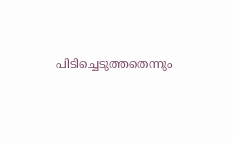പിടിച്ചെടുത്തതെന്നും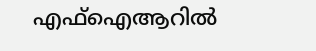എഫ്ഐആറിൽ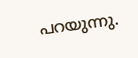പറയുന്നു.